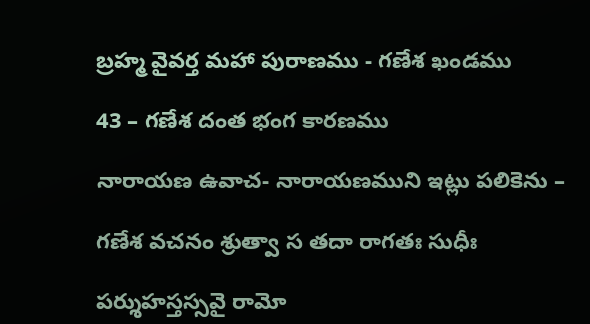బ్రహ్మ వైవర్త మహా పురాణము - గణేశ ఖండము

43 – గణేశ దంత భంగ కారణము

నారాయణ ఉవాచ- నారాయణముని ఇట్లు పలికెను –

గణేశ వచనం శ్రుత్వా స తదా రాగతః సుధీః

పర్శుహస్తస్సవై రామో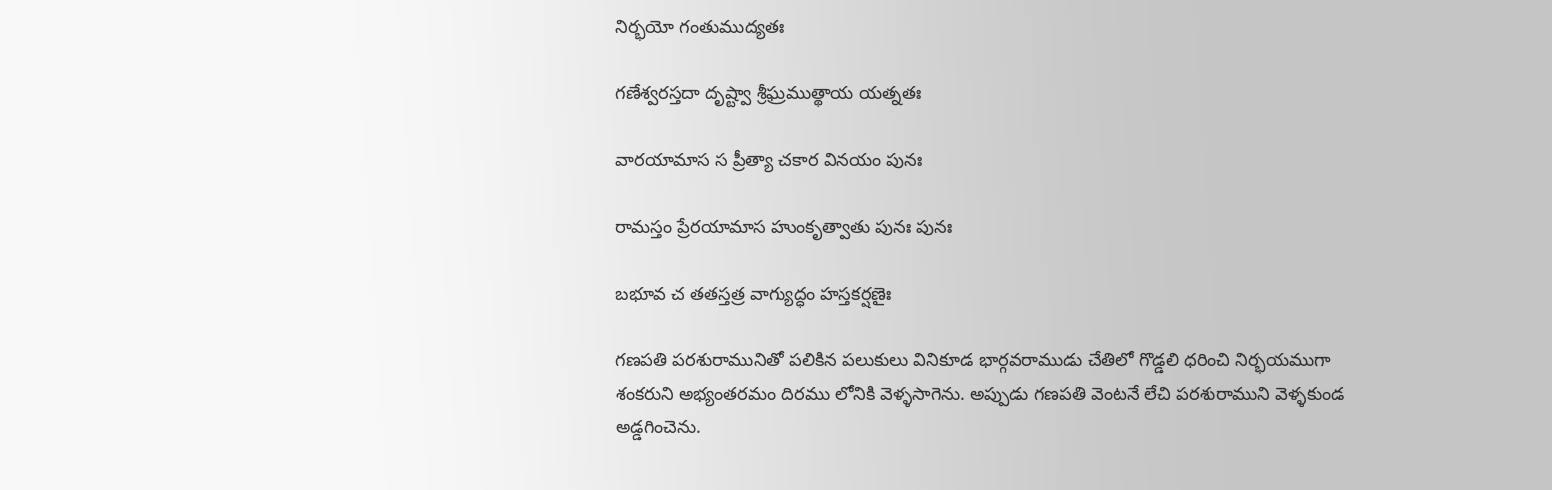నిర్భయో గంతుముద్యతః

గణేశ్వరస్తదా దృష్ట్వా శ్రీఘ్రముత్థాయ యత్నతః

వారయామాస స ప్రీత్యా చకార వినయం పునః

రామస్తం ప్రేరయామాస హుంకృత్వాతు పునః పునః

బభూవ చ తతస్తత్ర వాగ్యుద్ధం హస్తకర్షణైః

గణపతి పరశురామునితో పలికిన పలుకులు వినికూడ భార్గవరాముడు చేతిలో గొడ్డలి ధరించి నిర్భయముగా శంకరుని అభ్యంతరమం దిరము లోనికి వెళ్ళసాగెను. అప్పుడు గణపతి వెంటనే లేచి పరశురాముని వెళ్ళకుండ అడ్డగించెను.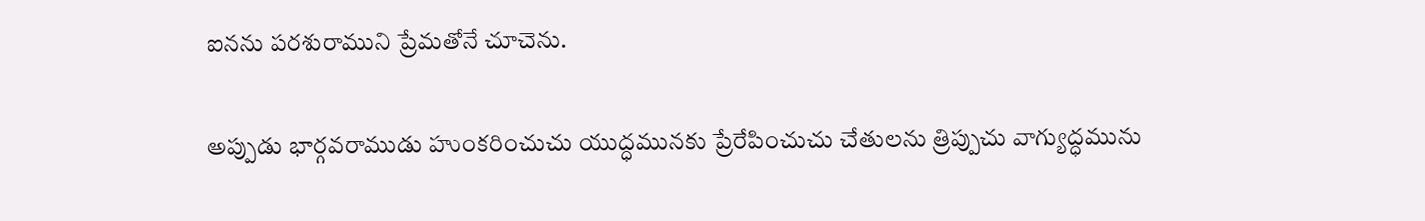ఐనను పరశురాముని ప్రేమతోనే చూచెను.

అప్పుడు భార్గవరాముడు హుంకరించుచు యుద్ధమునకు ప్రేరేపించుచు చేతులను త్రిప్పుచు వాగ్యుద్ధమును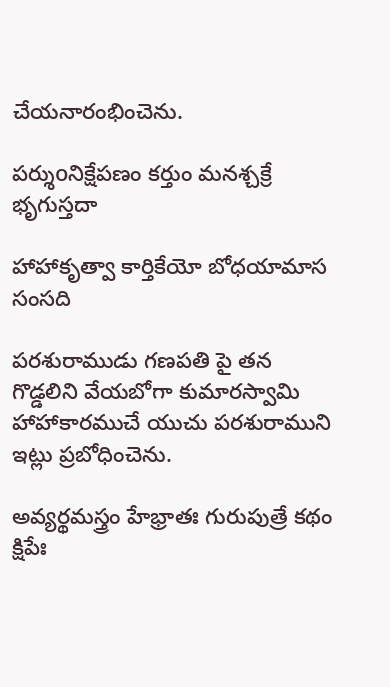చేయనారంభించెను.

పర్శుoనిక్షేపణం కర్తుం మనశ్చక్రే భృగుస్తదా

హాహాకృత్వా కార్తికేయో బోధయామాస సంసది

పరశురాముడు గణపతి పై తన గొడ్డలిని వేయబోగా కుమారస్వామి హాహాకారముచే యుచు పరశురాముని ఇట్లు ప్రబోధించెను.

అవ్యర్థమస్త్రం హేభ్రాతః గురుపుత్రే కథం క్షిపేః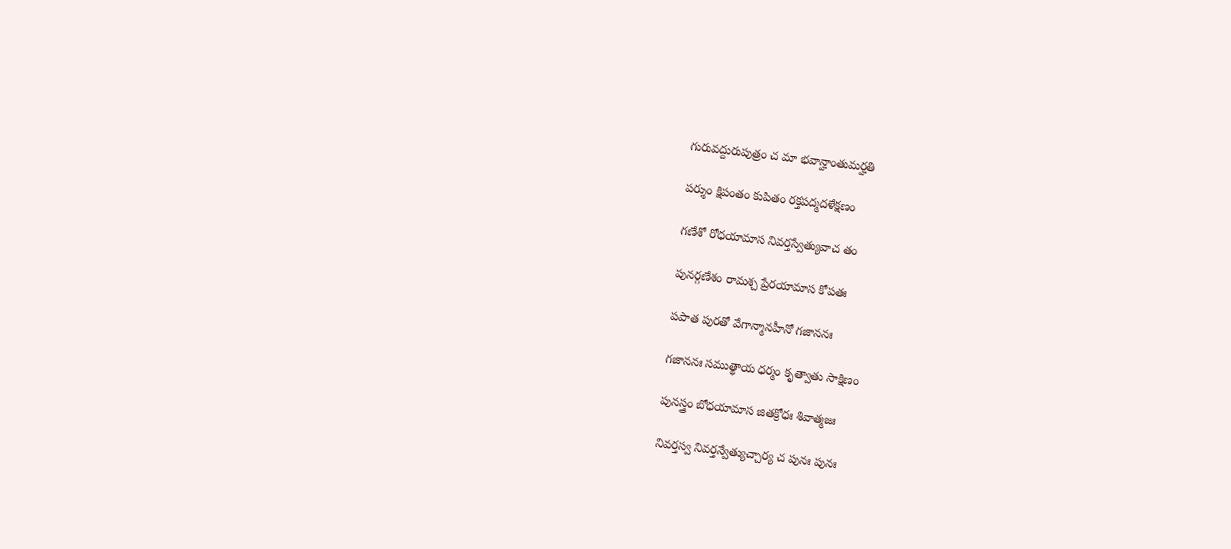గురువద్దురుపుత్రం చ మా భవాన్హాంతుమర్హతి

పర్శుం క్షిపంతం కుపితం రక్తపద్మదళేక్షణం

గణేశో రోధయామాస నివర్తస్వేత్యువాచ తం

పునర్గణేశం రామశ్చ ప్రేరయామాస కోపతః

పపాత పురతో వేగాన్మానహీనో గజాననః

గజాననః సముత్థాయ ధర్మం కృత్వాతు సాక్షిణం

పునస్త్రం బోధయామాస జితక్రోధః శివాత్మజః

నివర్తస్వ నివర్తన్వేత్యుచ్చార్య చ పునః పునః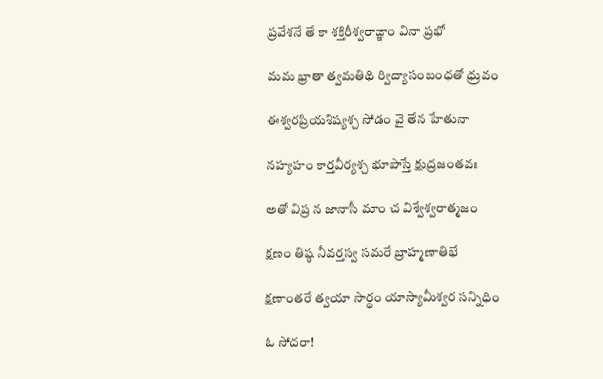ప్రవేశనే తే కా శక్తిరీశ్వరాఙ్ఞాం వినా ప్రభో

మమ భ్రాతా త్వమతిథి ర్విద్యాసంబంధతో ధ్రువం

ఈశ్వరప్రియశిష్యశ్చ సోడం వై తేన హేతునా

నహ్యహం కార్తవీర్యశ్చ భూపాస్తే క్షుద్రజంతవః

అతో విప్ర న జానాసీ మాం చ విశ్వేశ్వరాత్మజం

క్షణం తిష్ఠ నీవర్తస్వ సమరే బ్రాహ్మణాతిభే

క్షణాంతరే త్వయా సార్థం యాస్యామీశ్వర సన్నిధిం

ఓ సోదరా!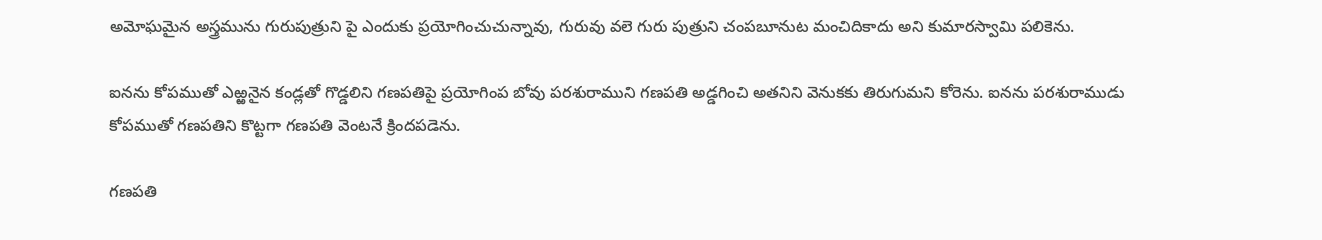అమోఘమైన అస్త్రమును గురుపుత్రుని పై ఎందుకు ప్రయోగించుచున్నావు, గురువు వలె గురు పుత్రుని చంపబూనుట మంచిదికాదు అని కుమారస్వామి పలికెను.

ఐనను కోపముతో ఎఱ్ఱనైన కండ్లతో గొడ్డలిని గణపతిపై ప్రయోగింప బోవు పరశురాముని గణపతి అడ్డగించి అతనిని వెనుకకు తిరుగుమని కోరెను. ఐనను పరశురాముడు కోపముతో గణపతిని కొట్టగా గణపతి వెంటనే క్రిందపడెను.

గణపతి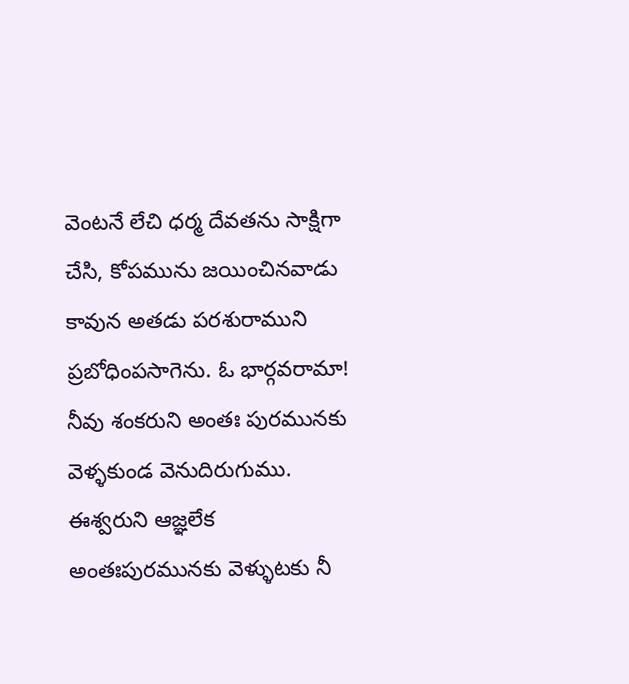వెంటనే లేచి ధర్మ దేవతను సాక్షిగా చేసి, కోపమును జయించినవాడు కావున అతడు పరశురాముని ప్రబోధింపసాగెను. ఓ భార్గవరామా! నీవు శంకరుని అంతః పురమునకు వెళ్ళకుండ వెనుదిరుగుము. ఈశ్వరుని ఆజ్ఞలేక అంతఃపురమునకు వెళ్ళుటకు నీ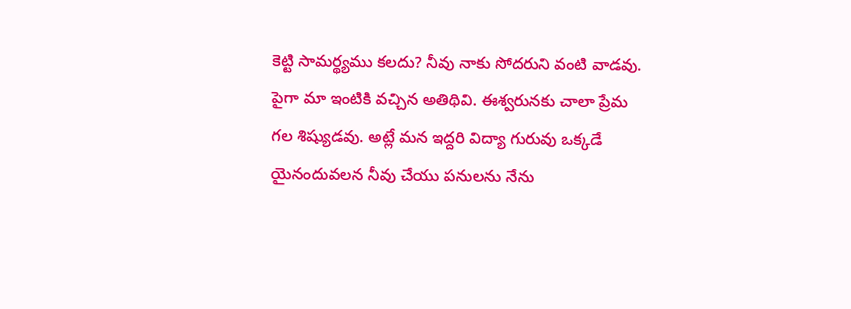కెట్టి సామర్థ్యము కలదు? నీవు నాకు సోదరుని వంటి వాడవు. పైగా మా ఇంటికి వచ్చిన అతిథివి. ఈశ్వరునకు చాలా ప్రేమ గల శిష్యుడవు. అట్లే మన ఇద్దరి విద్యా గురువు ఒక్కడే యైనందువలన నీవు చేయు పనులను నేను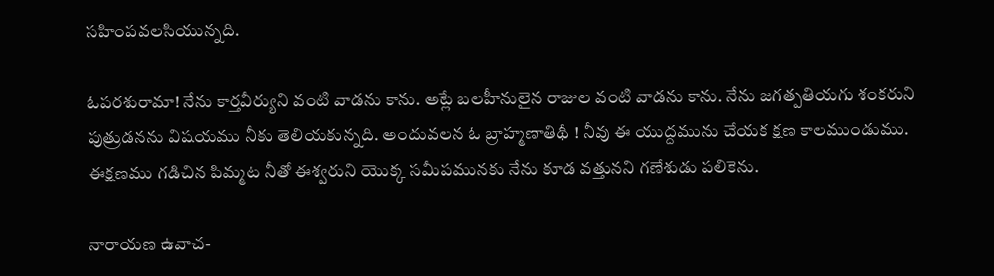సహింపవలసియున్నది.

ఓపరశురామా! నేను కార్తవీర్యుని వంటి వాడను కాను. అట్లే బలహీనులైన రాజుల వంటి వాడను కాను. నేను జగత్పతియగు శంకరుని పుత్రుడనను విషయము నీకు తెలియకున్నది. అందువలన ఓ బ్రాహ్మణాతిథీ ! నీవు ఈ యుద్దమును చేయక క్షణ కాలముండుము. ఈక్షణము గడిచిన పిమ్మట నీతో ఈశ్వరుని యొక్క సమీపమునకు నేను కూడ వత్తునని గణేశుడు పలికెను.

నారాయణ ఉవాచ-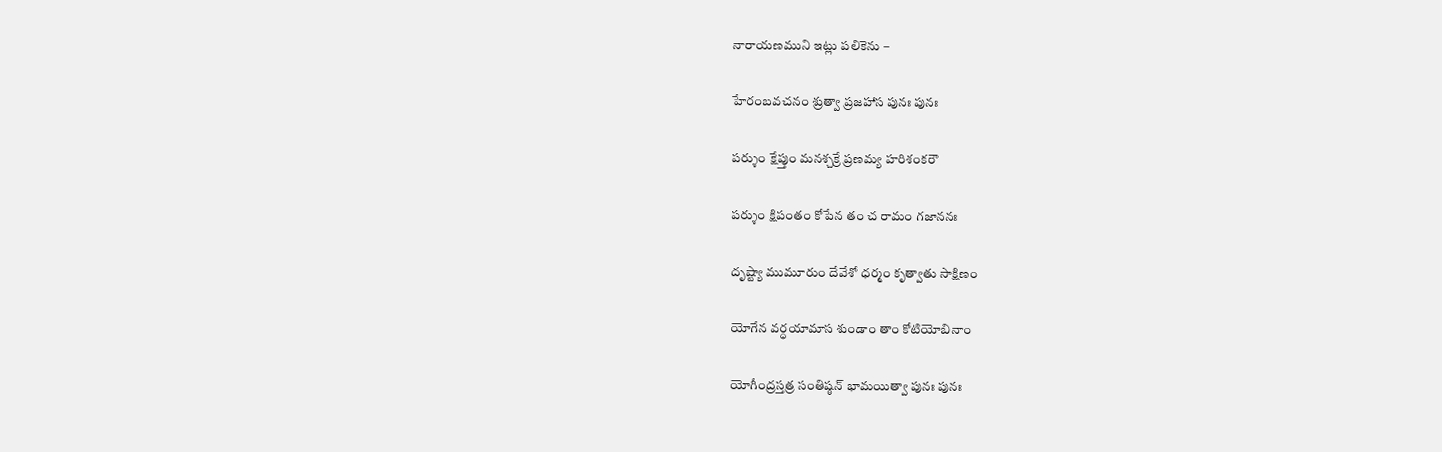నారాయణముని ఇట్లు పలికెను –

హేరంబవచనం శ్రుత్వా ప్రజహాస పునః పునః

పర్శుం క్షేప్తుం మనశ్చక్రే ప్రణమ్య హరిశంకరౌ

పర్శుం క్షిపంతం కోపేన తం చ రామం గజాననః

దృష్ట్యా ముమూరుం దేవేశో ధర్మం కృత్వాతు సాక్షిణం

యోగేన వర్ధయామాస శుండాం తాం కోటియోబినాం

యోగీంద్రస్తత్ర సంతిష్ఠన్ భామయిత్వా పునః పునః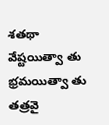శతథా వేష్టయిత్వా తు భ్రమయిత్వా తు తత్రవై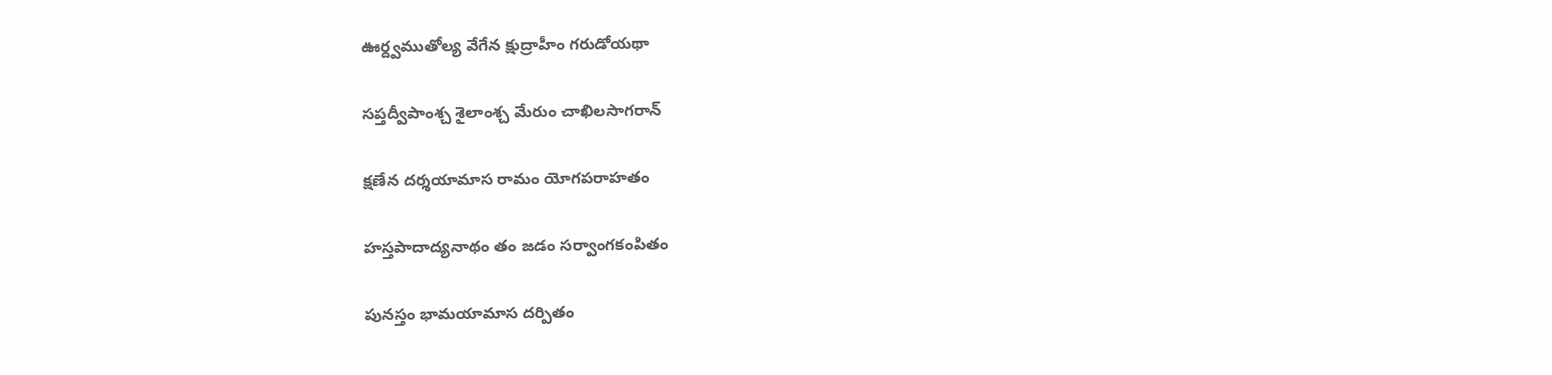ఊర్ద్వముతోల్య వేగేన క్షుద్రాహీం గరుడోయథా

సప్తద్వీపాంశ్చ శైలాంశ్చ మేరుం చాఖిలసాగరాన్

క్షణేన దర్శయామాస రామం యోగపరాహతం

హస్తపాదాద్యనాథం తం జడం సర్వాంగకంపితం

పునస్తం భామయామాస దర్పితం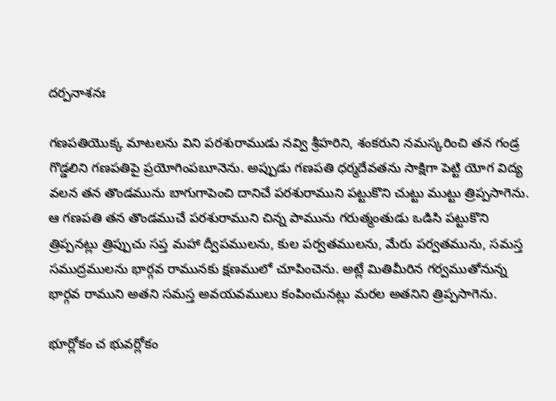దర్పనాశనః

గణపతియొక్క మాటలను విని పరశురాముడు నవ్వి శ్రీహరిని, శంకరుని నమస్కరించి తన గండ్ర గొడ్డలిని గణపతిపై ప్రయోగింపబూనెను. అప్పుడు గణపతి ధర్మదేవతను సాక్షిగా పెట్టి యోగ విద్య వలన తన తొండమును బాగుగాపెంచి దానిచే పరశురాముని పట్టుకొని చుట్టు ముట్టు త్రిప్పసాగెను. ఆ గణపతి తన తొండముచే పరశురాముని చిన్న పామును గరుత్మంతుడు ఒడిసి పట్టుకొని త్రిప్పనట్లు త్రిప్పుచు సప్త మహా ద్వీపములను, కుల పర్వతములను, మేరు పర్వతమును, సమస్త సముద్రములను భార్గవ రామునకు క్షణములో చూపించెను. అట్లే మితిమీరిన గర్వముతోనున్న భార్గవ రాముని అతని సమస్త అవయవములు కంపించునట్లు మరల అతనిని త్రిప్పసాగెను.

భూర్లోకం చ భువర్లోకం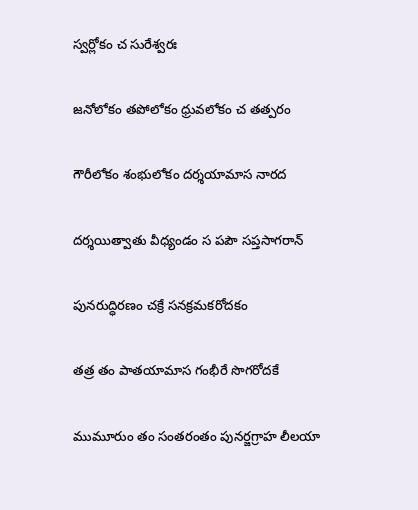స్వర్లోకం చ సురేశ్వరః

జనోలోకం తపోలోకం ధ్రువలోకం చ తత్పరం

గౌరీలోకం శంభులోకం దర్శయామాస నారద

దర్శయిత్వాతు వీధ్యండం స పపౌ సప్తసాగరాన్

పునరుద్ధిరణం చక్రే సనక్రమకరోదకం

తత్ర తం పాతయామాస గంభీరే సొగరోదకే

ముమూరుం తం సంతరంతం పునర్జగ్రాహ లీలయా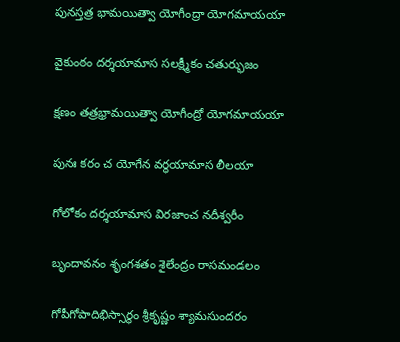పునస్తత్ర భామయిత్వా యోగీంద్రా యోగమాయయా

వైకుంఠం దర్శయామాస సలక్ష్మీకం చతుర్భుజం

క్షణం తత్రభ్రామయిత్వా యోగీంద్రో యోగమాయయా

పునః కరం చ యోగేన వర్ధయామాస లీలయా

గోలోకం దర్శయామాస విరజాంచ నదీశ్వరీం

బృందావనం శృంగశతం శైలేంద్రం రాసమండలం

గోపీగోపాదిభిస్సార్థం శ్రీకృష్ణం శ్యామసుందరం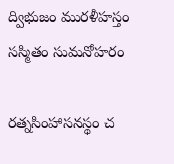ద్విభుజం మురళీహస్తం సస్మితం సుమనోహరం

రత్నసింహాసనస్థం చ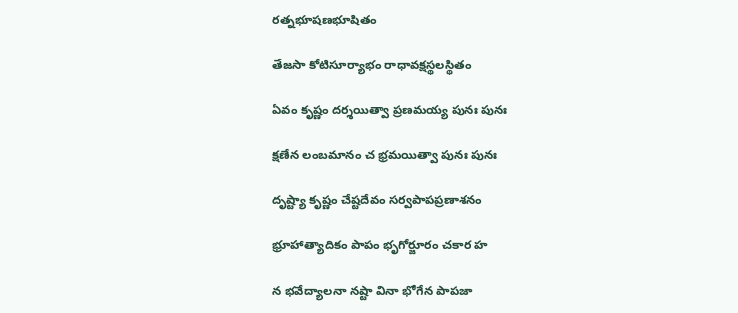రత్నభూషణభూషితం

తేజసా కోటిసూర్యాభం రాధావక్షస్థలస్థితం

ఏవం కృష్ణం దర్శయిత్వా ప్రణమయ్య పునః పునః

క్షణేన లంబమానం చ భ్రమయిత్వా పునః పునః

దృష్ట్యా కృష్ణం చేష్టదేవం సర్వపాపప్రణాశనం

భ్రూహాత్యాదికం పాపం భృగోర్జూరం చకార హ

న భవేద్యాలనా నష్టా వినా భోగేన పాపజా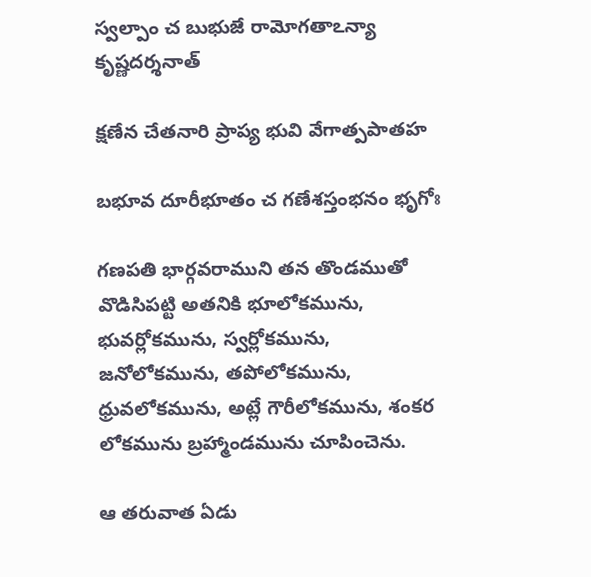స్వల్పాం చ బుభుజే రామోగతాఽన్యా కృష్ణదర్శనాత్

క్షణేన చేతనారి ప్రాప్య భువి వేగాత్పపాతహ

బభూవ దూరీభూతం చ గణేశస్తంభనం భృగోః

గణపతి భార్గవరాముని తన తొండముతో వొడిసిపట్టి అతనికి భూలోకమును, భువర్లోకమును, స్వర్లోకమును, జనోలోకమును, తపోలోకమును, ధ్రువలోకమును, అట్లే గౌరీలోకమును, శంకర లోకమును బ్రహ్మాండమును చూపించెను.

ఆ తరువాత ఏడు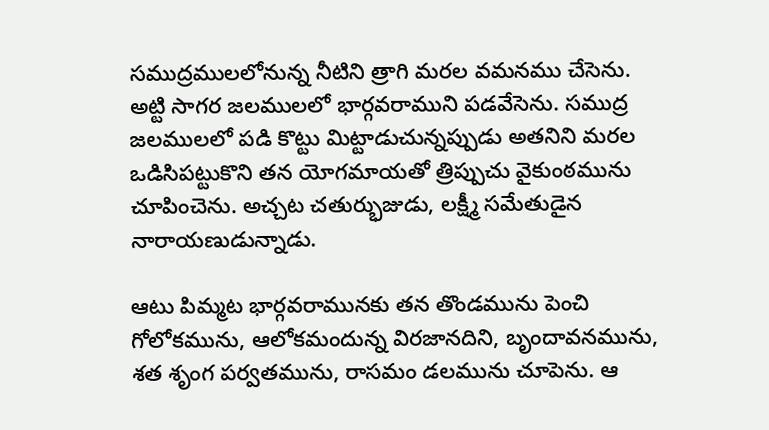సముద్రములలోనున్న నీటిని త్రాగి మరల వమనము చేసెను. అట్టి సాగర జలములలో భార్గవరాముని పడవేసెను. సముద్ర జలములలో పడి కొట్టు మిట్టాడుచున్నప్పుడు అతనిని మరల ఒడిసిపట్టుకొని తన యోగమాయతో త్రిప్పుచు వైకుంఠమును చూపించెను. అచ్చట చతుర్భుజుడు, లక్ష్మీ సమేతుడైన నారాయణుడున్నాడు.

ఆటు పిమ్మట భార్గవరామునకు తన తొండమును పెంచి గోలోకమును, ఆలోకమందున్న విరజానదిని, బృందావనమును, శత శృంగ పర్వతమును, రాసమం డలమును చూపెను. ఆ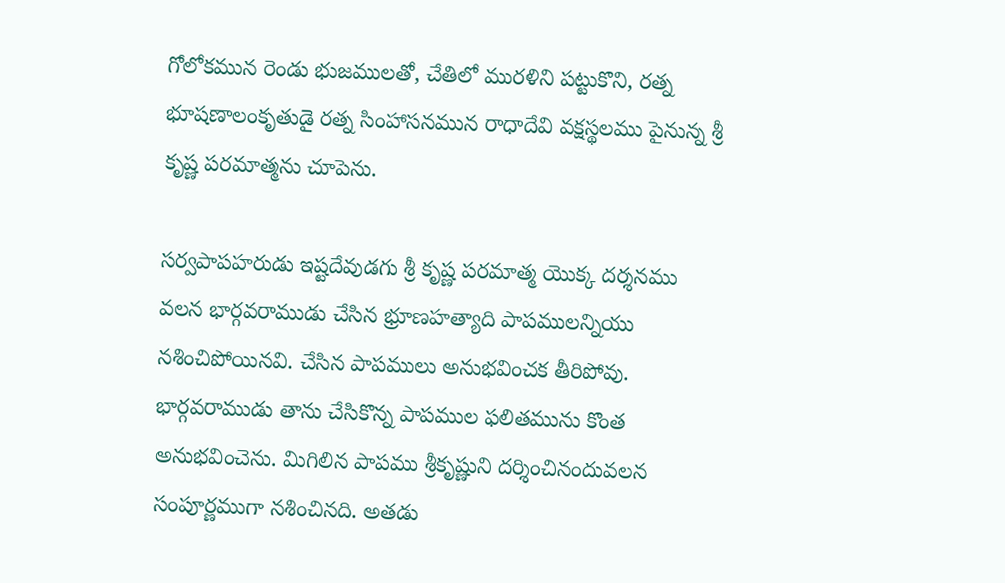గోలోకమున రెండు భుజములతో, చేతిలో మురళిని పట్టుకొని, రత్న భూషణాలంకృతుడై రత్న సింహాసనమున రాధాదేవి వక్షస్థలము పైనున్న శ్రీ కృష్ణ పరమాత్మను చూపెను.

సర్వపాపహరుడు ఇష్టదేవుడగు శ్రీ కృష్ణ పరమాత్మ యొక్క దర్శనము వలన భార్గవరాముడు చేసిన భ్రూణహత్యాది పాపములన్నియు నశించిపోయినవి. చేసిన పాపములు అనుభవించక తీరిపోవు. భార్గవరాముడు తాను చేసికొన్న పాపముల ఫలితమును కొంత అనుభవించెను. మిగిలిన పాపము శ్రీకృష్ణుని దర్శించినందువలన సంపూర్ణముగా నశించినది. అతడు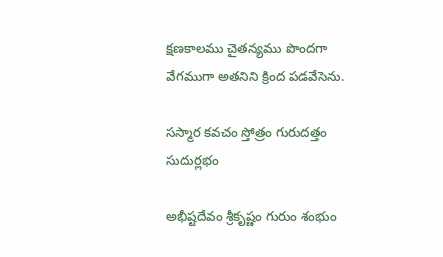క్షణకాలము చైతన్యము పొందగా వేగముగా అతనిని క్రింద పడవేసెను.

సస్మార కవచం స్తోత్రం గురుదత్తం సుదుర్లభం

అభీష్టదేవం శ్రీకృష్ణం గురుం శంభుం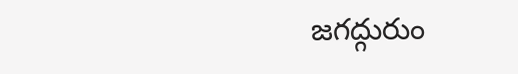జగద్గురుం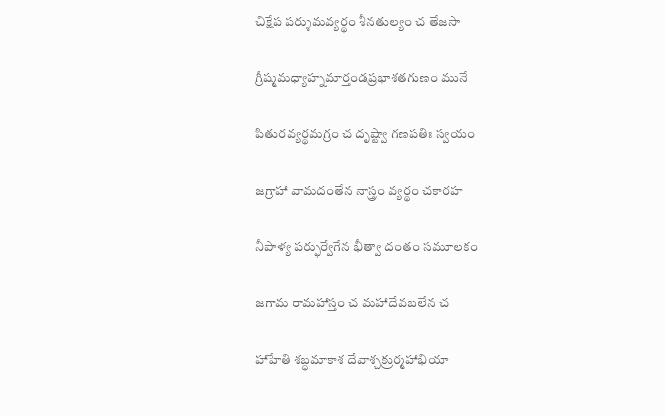చిక్షేప పర్శుమవ్యర్థం శీనతుల్యం చ తేజసా

గ్రీష్మమధ్యాహ్నమార్తండప్రభాశతగుణం మునే

పితురవ్యర్థమగ్రం చ దృష్ట్వా గణపతిః స్వయం

జగ్రాహా వామదంతేన నాస్త్రం వ్యర్థం చకారహ

నీపాళ్య పర్ఫుర్వేగేన భీత్వా దంతం సమూలకం

జగామ రామహాస్తం చ మహాదేవబలేన చ

హాహేతి శబ్ధమాకాశ దేవాశ్చక్రుర్మహాభియా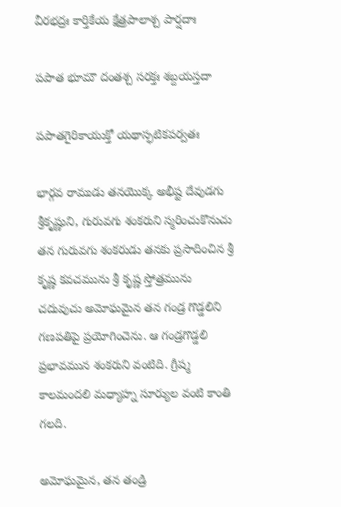వీరభద్రః కార్తికేయ క్షేత్రపాలాశ్చ పార్షదాః

పపాత భూమౌ దంతశ్చ సరక్తః శబ్దయస్తదా

పపాతగైరికాయుక్తో యథాస్ఫటికపర్వతః

భార్గవ రాముడు తనయొక్క అభీష్ట దేవుడగు శ్రీకృష్ణుని, గురువగు శంకరుని స్మరించుకొనుచు తన గురువగు శంకరుడు తనకు ప్రసాదించిన శ్రీ కృష్ణ కవచమును శ్రీ కృష్ణ స్తోత్రమును చదువుచు అమోఘమైన తన గండ్ర గొడ్డలిని గణపతిపై ప్రయోగించెను. ఆ గండ్రగొడ్డలి ప్రభావమున శంకరుని వంటిది. గ్రీష్మ కాలమందలి మధ్యాహ్న సూర్యుల వంటి కాంతి గలది.

అమోఘమైన, తన తండ్రి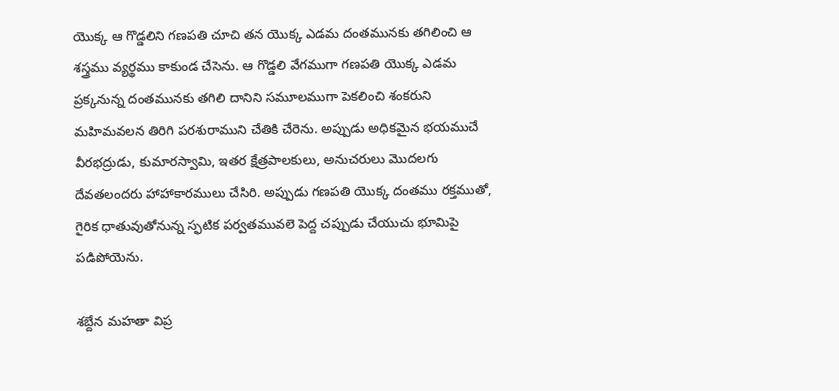యొక్క ఆ గొడ్డలిని గణపతి చూచి తన యొక్క ఎడమ దంతమునకు తగిలించి ఆ శస్త్రము వ్యర్థము కాకుండ చేసెను. ఆ గొడ్డలి వేగముగా గణపతి యొక్క ఎడమ ప్రక్కనున్న దంతమునకు తగిలి దానిని సమూలముగా పెకలించి శంకరుని మహిమవలన తిరిగి పరశురాముని చేతికి చేరెను. అప్పుడు అధికమైన భయముచే వీరభద్రుడు, కుమారస్వామి, ఇతర క్షేత్రపాలకులు, అనుచరులు మొదలగు దేవతలందరు హాహాకారములు చేసిరి. అప్పుడు గణపతి యొక్క దంతము రక్తముతో, గైరిక ధాతువుతోనున్న స్ఫటిక పర్వతమువలె పెద్ద చప్పుడు చేయుచు భూమిపై పడిపోయెను.

శబ్దేన మహతా విప్ర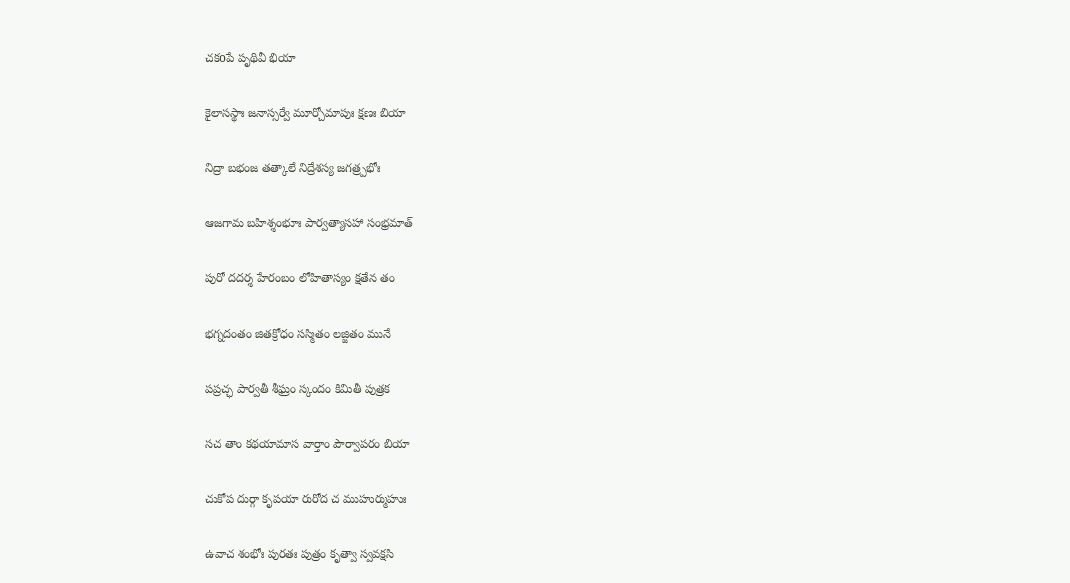చకoపే పృథివీ భియా

కైలాసస్థాః జనాస్సర్వే మూర్చోమాపుః క్షణః బియా

నిద్రా బభంజ తత్కాలే నిద్రేశస్య జగత్ర్పభోః

ఆజగామ బహిశ్శంభూః పార్వత్యాసహా సంభ్రమాత్

పురో దదర్శ హేరంబం లోహితాస్యం క్షతేన తం

భగ్నదంతం జితక్రోధం సస్మితం లజ్జితం మునే

పప్రచ్ఛ పార్వతీ శీఘ్రం స్కందం కిమితీ పుత్రక

సచ తాం కథయామాస వార్తాం పౌర్వాపరం బియా

చుకోప దుర్గా కృపయా రురోద చ ముహుర్ముహుః

ఉవాచ శంభోః పురతః పుత్రం కృత్వా స్వవక్షసి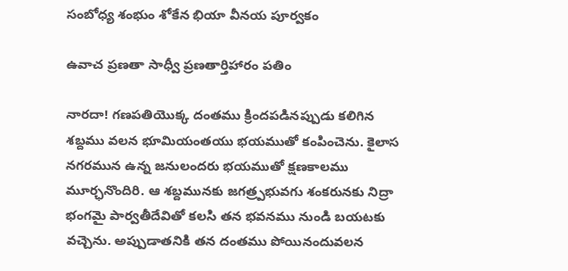సంబోధ్య శంభుం శోకేన భియా వీనయ పూర్వకం

ఉవాచ ప్రణతా సాధ్వీ ప్రణతార్తిహారం పతిం

నారదా! గణపతియొక్క దంతము క్రిందపడినప్పుడు కలిగిన శబ్దము వలన భూమియంతయు భయముతో కంపించెను. కైలాస నగరమున ఉన్న జనులందరు భయముతో క్షణకాలము మూర్ఛనొందిరి. ఆ శబ్దమునకు జగత్ర్పభువగు శంకరునకు నిద్రా భంగమై పార్వతీదేవితో కలసి తన భవనము నుండి బయటకు వచ్చెను. అప్పుడాతనికి తన దంతము పోయినందువలన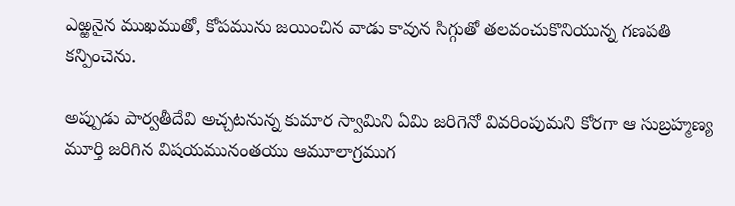ఎఱ్ఱనైన ముఖముతో, కోపమును జయించిన వాడు కావున సిగ్గుతో తలవంచుకొనియున్న గణపతి కన్పించెను.

అప్పుడు పార్వతీదేవి అచ్చటనున్న కుమార స్వామిని ఏమి జరిగెనో వివరింపుమని కోరగా ఆ సుబ్రహ్మణ్య మూర్తి జరిగిన విషయమునంతయు ఆమూలాగ్రముగ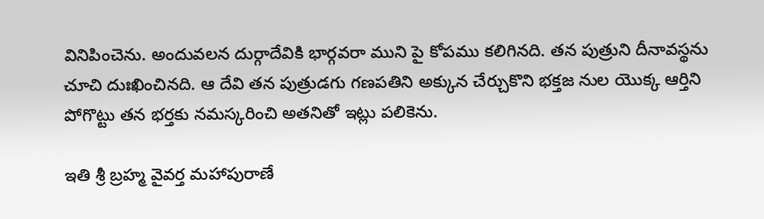వినిపించెను. అందువలన దుర్గాదేవికి భార్గవరా ముని పై కోపము కలిగినది. తన పుత్రుని దీనావస్థను చూచి దుఃఖించినది. ఆ దేవి తన పుత్రుడగు గణపతిని అక్కున చేర్చుకొని భక్తజ నుల యొక్క ఆర్తిని పోగొట్టు తన భర్తకు నమస్కరించి అతనితో ఇట్లు పలికెను.

ఇతి శ్రీ బ్రహ్మ వైవర్త మహాపురాణే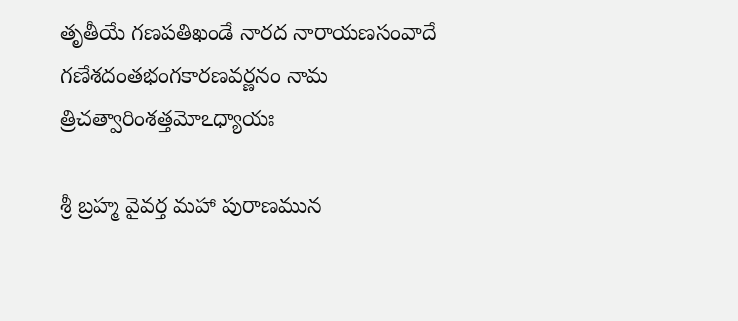తృతీయే గణపతిఖండే నారద నారాయణసంవాదే గణేశదంతభంగకారణవర్ణనం నామ త్రిచత్వారింశత్తమోఽధ్యాయః

శ్రీ బ్రహ్మ వైవర్త మహా పురాణమున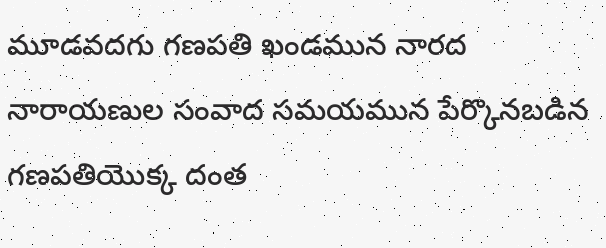మూడవదగు గణపతి ఖండమున నారద నారాయణుల సంవాద సమయమున పేర్కొనబడిన గణపతియొక్క దంత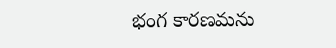భంగ కారణమను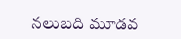నలుబది మూడవ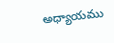అధ్యాయము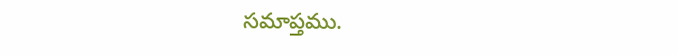సమాప్తము.